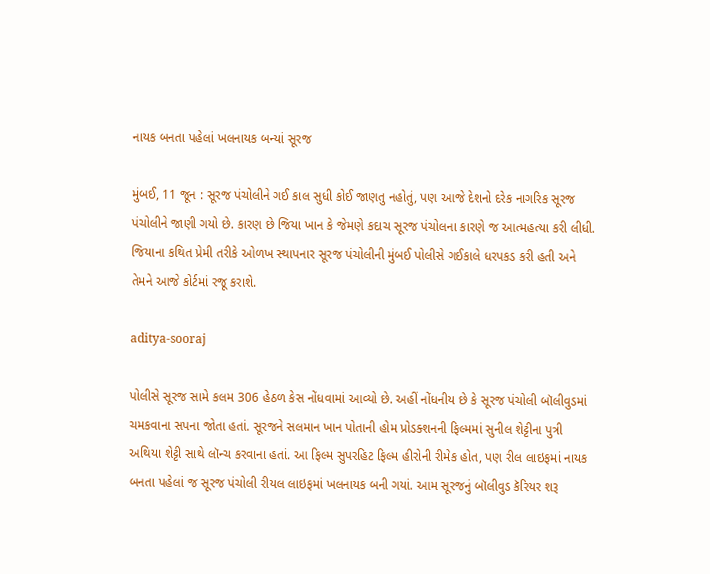નાયક બનતા પહેલાં ખલનાયક બન્યાં સૂરજ

મુંબઈ, 11 જૂન : સૂરજ પંચોલીને ગઈ કાલ સુધી કોઈ જાણતુ નહોતું, પણ આજે દેશનો દરેક નાગરિક સૂરજ પંચોલીને જાણી ગયો છે. કારણ છે જિયા ખાન કે જેમણે કદાચ સૂરજ પંચોલના કારણે જ આત્મહત્યા કરી લીધી. જિયાના કથિત પ્રેમી તરીકે ઓળખ સ્થાપનાર સૂરજ પંચોલીની મુંબઈ પોલીસે ગઈકાલે ધરપકડ કરી હતી અને તેમને આજે કોર્ટમાં રજૂ કરાશે.

aditya-sooraj

પોલીસે સૂરજ સામે કલમ 306 હેઠળ કેસ નોંધવામાં આવ્યો છે. અહીં નોંધનીય છે કે સૂરજ પંચોલી બૉલીવુડમાં ચમકવાના સપના જોતા હતાં. સૂરજને સલમાન ખાન પોતાની હોમ પ્રોડક્શનની ફિલ્મમાં સુનીલ શેટ્ટીના પુત્રી અથિયા શેટ્ટી સાથે લૉન્ચ કરવાના હતાં. આ ફિલ્મ સુપરહિટ ફિલ્મ હીરોની રીમેક હોત, પણ રીલ લાઇફમાં નાયક બનતા પહેલાં જ સૂરજ પંચોલી રીયલ લાઇફમાં ખલનાયક બની ગયાં. આમ સૂરજનું બૉલીવુડ કૅરિયર શરૂ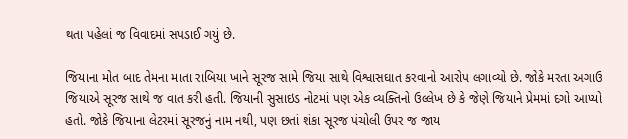થતા પહેલાં જ વિવાદમાં સપડાઈ ગયું છે.

જિયાના મોત બાદ તેમના માતા રાબિયા ખાને સૂરજ સામે જિયા સાથે વિશ્વાસઘાત કરવાનો આરોપ લગાવ્યો છે. જોકે મરતા અગાઉ જિયાએ સૂરજ સાથે જ વાત કરી હતી. જિયાની સુસાઇડ નોટમાં પણ એક વ્યક્તિનો ઉલ્લેખ છે કે જેણે જિયાને પ્રેમમાં દગો આપ્યો હતો. જોકે જિયાના લેટરમાં સૂરજનું નામ નથી, પણ છતાં શંકા સૂરજ પંચોલી ઉપર જ જાય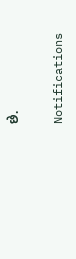છે.

Notifications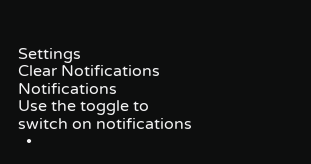Settings
Clear Notifications
Notifications
Use the toggle to switch on notifications
  •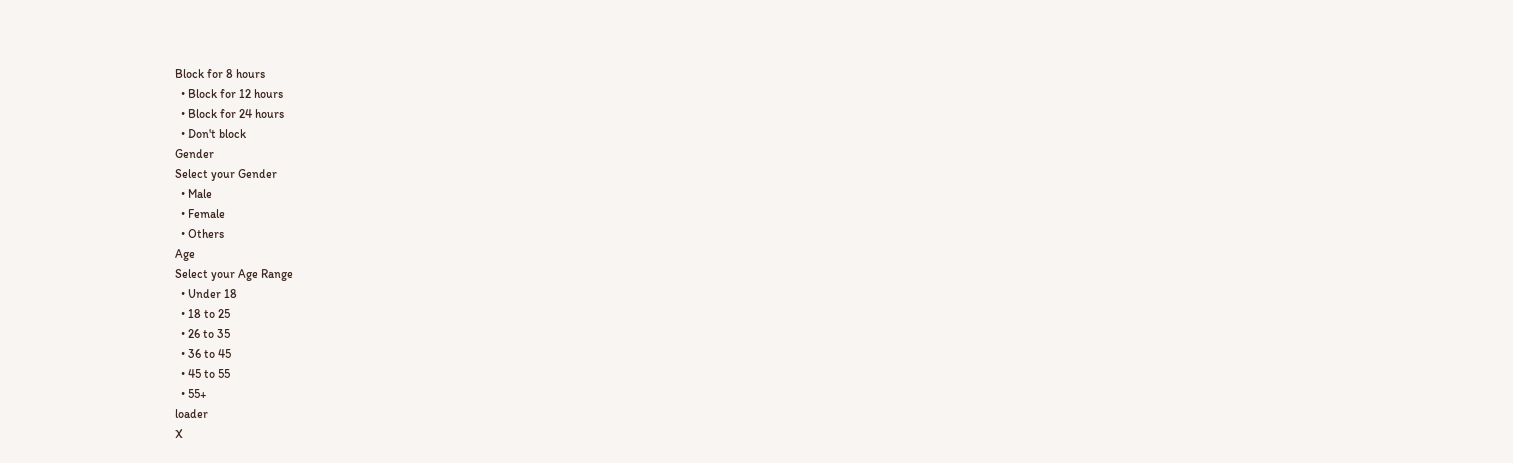Block for 8 hours
  • Block for 12 hours
  • Block for 24 hours
  • Don't block
Gender
Select your Gender
  • Male
  • Female
  • Others
Age
Select your Age Range
  • Under 18
  • 18 to 25
  • 26 to 35
  • 36 to 45
  • 45 to 55
  • 55+
loader
X